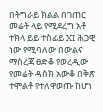በትግራይ ክልል በገጠር መሬት ላይ የሚደረግ አቶ ተክላ ይይ ተስፊይ XI ሕጋዊ ነው የሚባለው በውልና ማስረጃ ፀድቆ የወረዲው የመሬት ዳስክ አውቆ በቅጽ ተሞልቶ የተለዋወጡ ከሆነ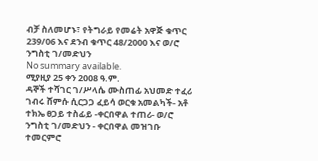ብቻ ስለመሆኑ፣ የትግራይ የመሬት አዋጅ ቁጥር 239/06 እና ደንብ ቁጥር 48/2000 እና ወ/ሮ ንግስቲ ገ/መድህን
No summary available.
ሚያዚያ 25 ቀን 2008 ዓ.ም.
ዳኞች ተሻገር ገ/ሥላሴ ሙስጠፊ አህመድ ተፈሪ ገብሩ ሸምሱ ሲርጋጋ ፈይሳ ወርቁ አመልካች- አቶ ተክኤ ፀጋይ ተስፊይ -ቀርበዋል ተጠሪ- ወ/ሮ ንግስቲ ገ/መድህን - ቀርበዋል መዝገቡ ተመርምሮ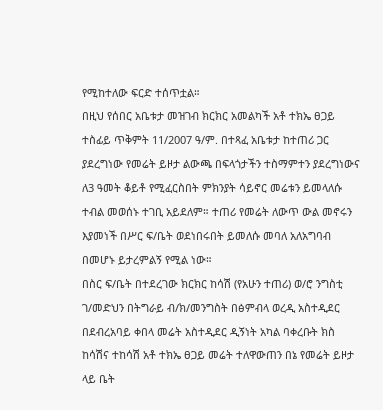የሚከተለው ፍርድ ተሰጥቷል።
በዚህ የሰበር አቤቱታ መዝገብ ክርክር አመልካች አቶ ተክኤ ፀጋይ ተስፊይ ጥቅምት 11/2007 ዓ/ም. በተጻፈ አቤቱታ ከተጠሪ ጋር ያደረግነው የመሬት ይዞታ ልውጫ በፍላጎታችን ተስማምተን ያደረግነውና ለ3 ዓመት ቆይቶ የሚፈርስበት ምክንያት ሳይኖር መሬቱን ይመላለሱ ተብል መወሰኑ ተገቢ አይደለም። ተጠሪ የመሬት ለውጥ ውል መኖሩን እያመነች በሥር ፍ/ቤት ወደነበሩበት ይመለሱ መባለ አለአግባብ በመሆኑ ይታረምልኝ የሚል ነው።
በስር ፍ/ቤት በተደረገው ክርክር ከሳሽ (የአሁን ተጠሪ) ወ/ሮ ንግስቲ ገ/መድህን በትግራይ ብ/ክ/መንግስት በፅምብላ ወረዲ አስተዲደር በደብረአባይ ቀበላ መሬት አስተዲደር ዲኝነት አካል ባቀረቡት ክስ ከሳሽና ተከሳሽ አቶ ተክኤ ፀጋይ መሬት ተለዋውጠን በኔ የመሬት ይዞታ ላይ ቤት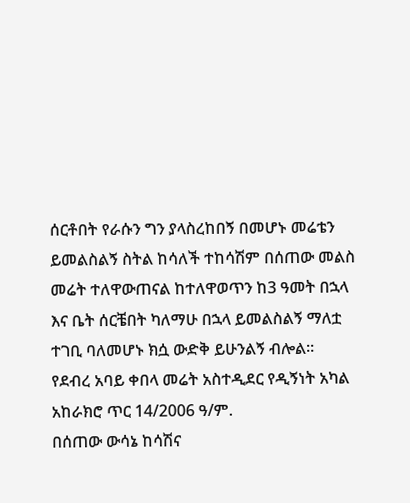ሰርቶበት የራሱን ግን ያላስረከበኝ በመሆኑ መሬቴን ይመልስልኝ ስትል ከሳለች ተከሳሽም በሰጠው መልስ መሬት ተለዋውጠናል ከተለዋወጥን ከ3 ዓመት በኋላ እና ቤት ሰርቼበት ካለማሁ በኋላ ይመልስልኝ ማለቷ ተገቢ ባለመሆኑ ክሷ ውድቅ ይሁንልኝ ብሎል።
የደብረ አባይ ቀበላ መሬት አስተዲደር የዲኝነት አካል አከራክሮ ጥር 14/2006 ዓ/ም.
በሰጠው ውሳኔ ከሳሽና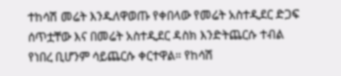ተከሳሽ መሬት እንዱለዋወጡ የቀበላው የመሬት አስተዲደር ድጋፍ ሰጥቷቸው እና በመሬት አስተዲደር ዳስክ እንድትጨርሱ ተብል የነበረ ቢሆንም ሳይጨርሱ ቀርተዋል። የከሳሽ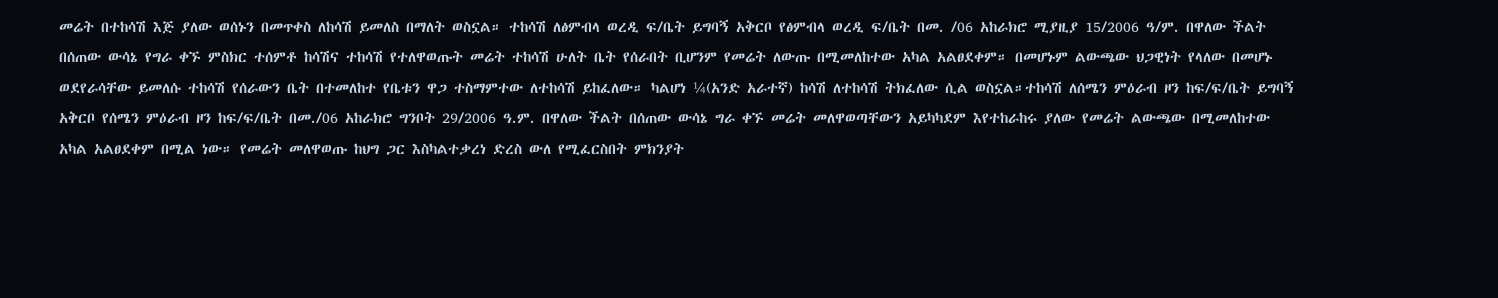መሬት በተከሳሽ እጅ ያለው ወሰኑን በመጥቀስ ለከሳሽ ይመለስ በማለት ወስኗል። ተከሳሽ ለፅምብላ ወረዲ ፍ/ቤት ይግባኝ አቅርቦ የፅምብላ ወረዲ ፍ/ቤት በመ. /06 አከራክሮ ሚያዚያ 15/2006 ዓ/ም. በዋለው ችልት በሰጠው ውሳኔ የግራ ቀኙ ምስክር ተሰምቶ ከሳሽና ተከሳሽ የተለዋወጡት መሬት ተከሳሽ ሁለት ቤት የሰራበት ቢሆንም የመሬት ለውጡ በሚመለከተው አካል አልፀደቀም። በመሆኑም ልውጫው ህጋዊነት የላለው በመሆኑ ወደየራሳቸው ይመለሱ ተከሳሽ የሰራውን ቤት በተመለከተ የቤቱን ዋጋ ተስማምተው ለተከሳሽ ይከፈለው። ካልሆነ ¼(አንድ አራተኛ) ከሳሽ ለተከሳሽ ትክፈለው ሲል ወስኗል።ተከሳሽ ለሰሜን ምዕራብ ዞን ከፍ/ፍ/ቤት ይግባኝ አቅርቦ የሰሜን ምዕራብ ዞን ከፍ/ፍ/ቤት በመ./06 አከራክሮ ግንቦት 29/2006 ዓ.ም. በዋለው ችልት በሰጠው ውሳኔ ግራ ቀኙ መሬት መለዋወጣቸውን አይካካደም እየተከራከሩ ያለው የመሬት ልውጫው በሚመለከተው አካል አልፀደቀም በሚል ነው። የመሬት መለዋወጡ ከህግ ጋር እስካልተቃረነ ድረስ ውለ የሚፈርስበት ምክንያት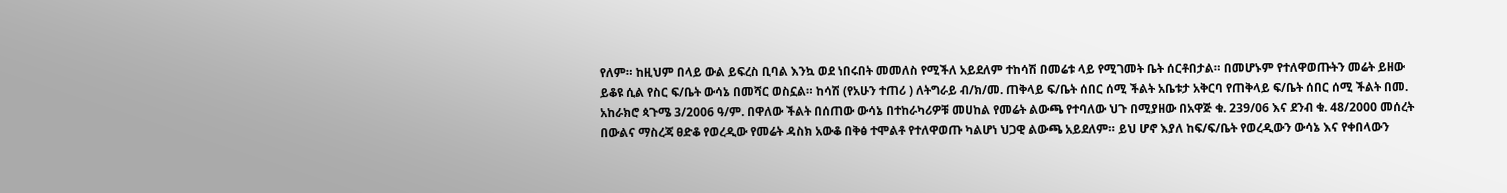የለም። ከዚህም በላይ ውል ይፍረስ ቢባል እንኳ ወደ ነበሩበት መመለስ የሚችለ አይደለም ተከሳሽ በመሬቱ ላይ የሚገመት ቤት ሰርቶበታል። በመሆኑም የተለዋወጡትን መሬት ይዘው ይቆዩ ሲል የስር ፍ/ቤት ውሳኔ በመሻር ወስኗል። ከሳሽ (የአሁን ተጠሪ ) ለትግራይ ብ/ክ/መ. ጠቅላይ ፍ/ቤት ሰበር ሰሚ ችልት አቤቱታ አቅርባ የጠቅላይ ፍ/ቤት ሰበር ሰሚ ችልት በመ.
አከራክሮ ጳጉሜ 3/2006 ዓ/ም. በዋለው ችልት በሰጠው ውሳኔ በተከራካሪዎቹ መሀከል የመሬት ልውጫ የተባለው ህጉ በሚያዘው በአዋጅ ቁ. 239/06 እና ደንብ ቁ. 48/2000 መሰረት በውልና ማስረጃ ፀድቆ የወረዲው የመሬት ዳስክ አውቆ በቅፅ ተሞልቶ የተለዋወጡ ካልሆነ ህጋዊ ልውጫ አይደለም። ይህ ሆኖ እያለ ከፍ/ፍ/ቤት የወረዲውን ውሳኔ እና የቀበላውን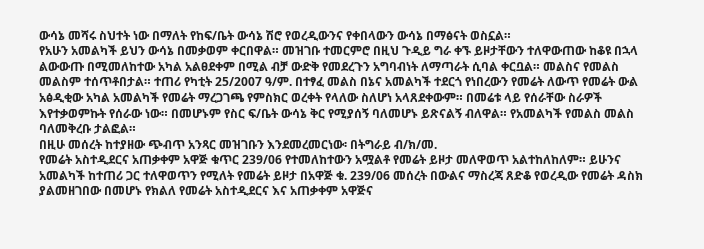ውሳኔ መሻሩ ስህተት ነው በማለት የከፍ/ቤት ውሳኔ ሽሮ የወረዲውንና የቀበላውን ውሳኔ በማፅናት ወስኗል።
የአሁን አመልካች ይህን ውሳኔ በመቃወም ቀርበዋል። መዝገቡ ተመርምሮ በዚህ ጉዲይ ግራ ቀኙ ይዞታቸውን ተለዋውጠው ከቆዩ በኋላ ልውውጡ በሚመለከተው አካል አልፀደቀም በሚል ብቻ ውድቅ የመደረጉን አግባብነት ለማጣራት ሲባል ቀርቧል። መልስና የመልስ መልስም ተሰጥቶበታል። ተጠሪ የካቲት 25/2007 ዓ/ም. በተፃፈ መልስ በኔና አመልካች ተደርጎ የነበረውን የመሬት ለውጥ የመሬት ውል አፅዲቂው አካል አመልካች የመሬት ማረጋገጫ የምስክር ወረቀት የላለው ስለሆነ አላጸደቀውም። በመሬቱ ላይ የሰራቸው ስራዎች እየተቃወምኩት የሰራው ነው። በመሆኑም የስር ፍ/ቤት ውሳኔ ቅር የሚያሰኝ ባለመሆኑ ይጽናልኝ ብለዋል። የአመልካች የመልስ መልስ ባለመቅረቡ ታልፎል።
በዚሁ መሰረት ከተያዘው ጭብጥ አንጻር መዝገቡን እንደመረመርነው፡ በትግራይ ብ/ክ/መ.
የመሬት አስተዲደርና አጠቃቀም አዋጅ ቁጥር 239/06 የተመለከተውን አሟልቶ የመሬት ይዞታ መለዋወጥ አልተከለከለም። ይሁንና አመልካች ከተጠሪ ጋር ተለዋወጥን የሚለት የመሬት ይዞታ በአዋጅ ቁ. 239/06 መሰረት በውልና ማስረጃ ጸድቆ የወረዲው የመሬት ዳስክ ያልመዘገበው በመሆኑ የክልለ የመሬት አስተዲደርና እና አጠቃቀም አዋጅና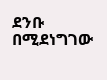ደንቡ በሚደነግገው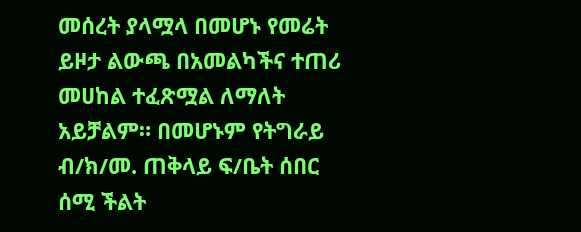መሰረት ያላሟላ በመሆኑ የመሬት ይዞታ ልውጫ በአመልካችና ተጠሪ መሀከል ተፈጽሟል ለማለት አይቻልም። በመሆኑም የትግራይ ብ/ክ/መ. ጠቅላይ ፍ/ቤት ሰበር ሰሚ ችልት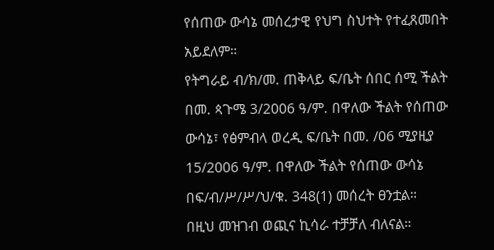የሰጠው ውሳኔ መሰረታዊ የህግ ስህተት የተፈጸመበት አይደለም።
የትግራይ ብ/ክ/መ. ጠቅላይ ፍ/ቤት ሰበር ሰሚ ችልት በመ. ጳጉሜ 3/2006 ዓ/ም. በዋለው ችልት የሰጠው ውሳኔ፣ የፅምብላ ወረዲ ፍ/ቤት በመ. /06 ሚያዚያ 15/2006 ዓ/ም. በዋለው ችልት የሰጠው ውሳኔ በፍ/ብ/ሥ/ሥ/ህ/ቁ. 348(1) መሰረት ፀንቷል።
በዚህ መዝገብ ወጪና ኪሳራ ተቻቻለ ብለናል።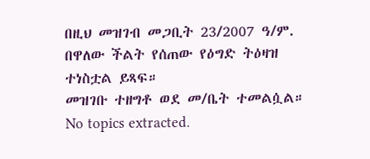በዚህ መዝገብ መጋቢት 23/2007 ዓ/ም. በዋለው ችልት የሰጠው የዕግድ ትዕዛዝ ተነስቷል ይጻፍ።
መዝገቡ ተዘግቶ ወደ መ/ቤት ተመልሷል።
No topics extracted.